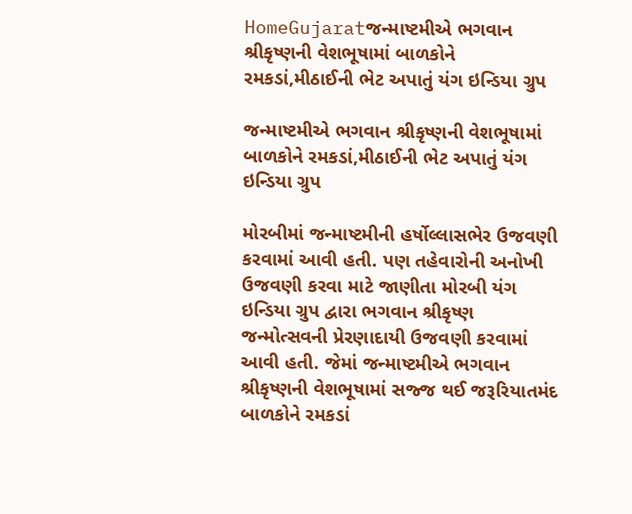HomeGujaratજન્માષ્ટમીએ ભગવાન શ્રીકૃષ્ણની વેશભૂષામાં બાળકોને રમકડાં,મીઠાઈની ભેટ અપાતું યંગ ઇન્ડિયા ગ્રુપ

જન્માષ્ટમીએ ભગવાન શ્રીકૃષ્ણની વેશભૂષામાં બાળકોને રમકડાં,મીઠાઈની ભેટ અપાતું યંગ ઇન્ડિયા ગ્રુપ

મોરબીમાં જન્માષ્ટમીની હર્ષોલ્લાસભેર ઉજવણી કરવામાં આવી હતી. પણ તહેવારોની અનોખી ઉજવણી કરવા માટે જાણીતા મોરબી યંગ ઇન્ડિયા ગ્રુપ દ્વારા ભગવાન શ્રીકૃષ્ણ જન્મોત્સવની પ્રેરણાદાયી ઉજવણી કરવામાં આવી હતી. જેમાં જન્માષ્ટમીએ ભગવાન શ્રીકૃષ્ણની વેશભૂષામાં સજ્જ થઈ જરૂરિયાતમંદ બાળકોને રમકડાં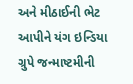અને મીઠાઈની ભેટ આપીને યંગ ઇન્ડિયા ગ્રુપે જન્માષ્ટમીની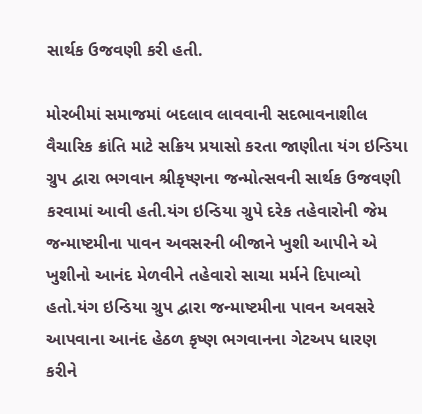સાર્થક ઉજવણી કરી હતી.

મોરબીમાં સમાજમાં બદલાવ લાવવાની સદભાવનાશીલ વૈચારિક ક્રાંતિ માટે સક્રિય પ્રયાસો કરતા જાણીતા યંગ ઇન્ડિયા ગ્રુપ દ્વારા ભગવાન શ્રીકૃષ્ણના જન્મોત્સવની સાર્થક ઉજવણી કરવામાં આવી હતી.યંગ ઇન્ડિયા ગ્રુપે દરેક તહેવારોની જેમ જન્માષ્ટમીના પાવન અવસરની બીજાને ખુશી આપીને એ ખુશીનો આનંદ મેળવીને તહેવારો સાચા મર્મને દિપાવ્યો હતો.યંગ ઇન્ડિયા ગ્રુપ દ્વારા જન્માષ્ટમીના પાવન અવસરે આપવાના આનંદ હેઠળ કૃષ્ણ ભગવાનના ગેટઅપ ધારણ કરીને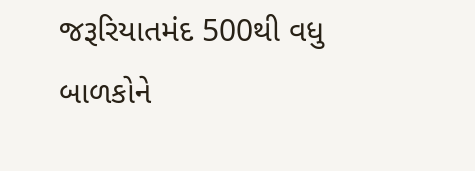જરૂરિયાતમંદ 500થી વધુ બાળકોને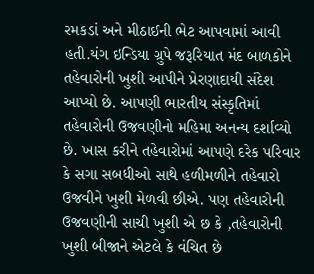રમકડાં અને મીઠાઈની ભેટ આપવામાં આવી હતી.યંગ ઇન્ડિયા ગ્રુપે જરૂરિયાત મંદ બાળકોને તહેવારોની ખુશી આપીને પ્રેરણાદાયી સંદેશ આપ્યો છે. આપણી ભારતીય સંસ્કૃતિમાં તહેવારોની ઉજવણીનો મહિમા અનન્ય દર્શાવ્યો છે. ખાસ કરીને તહેવારોમાં આપણે દરેક પરિવાર કે સગા સબધીઓ સાથે હળીમળીને તહેવારો ઉજવીને ખુશી મેળવી છીએ. પણ તહેવારોની ઉજવણીની સાચી ખુશી એ છ કે ,તહેવારોની ખુશી બીજાને એટલે કે વંચિત છે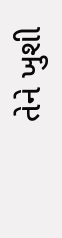તેને ખુશી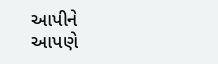આપીને આપણે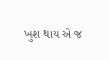ખુશ થાય એ જ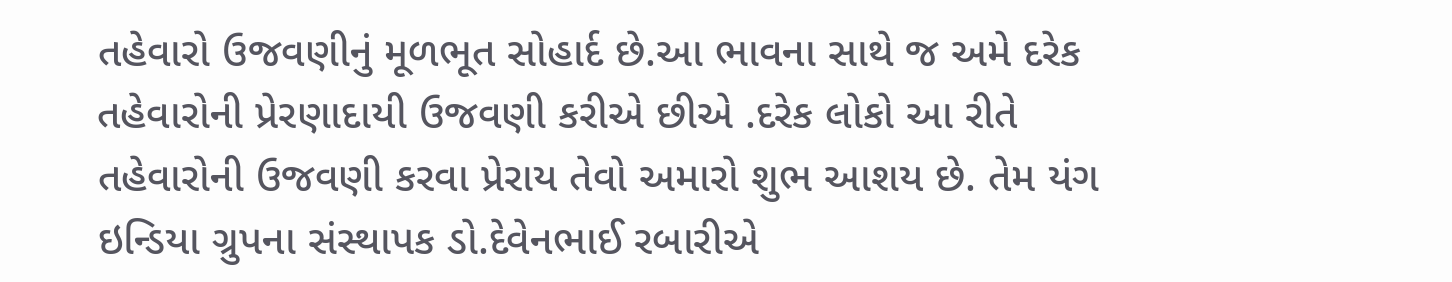તહેવારો ઉજવણીનું મૂળભૂત સોહાર્દ છે.આ ભાવના સાથે જ અમે દરેક તહેવારોની પ્રેરણાદાયી ઉજવણી કરીએ છીએ .દરેક લોકો આ રીતે તહેવારોની ઉજવણી કરવા પ્રેરાય તેવો અમારો શુભ આશય છે. તેમ યંગ ઇન્ડિયા ગ્રુપના સંસ્થાપક ડો.દેવેનભાઈ રબારીએ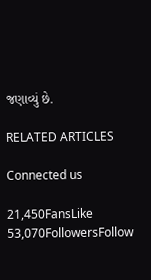જણાવ્યું છે.

RELATED ARTICLES

Connected us

21,450FansLike
53,070FollowersFollow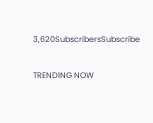3,620SubscribersSubscribe

TRENDING NOW